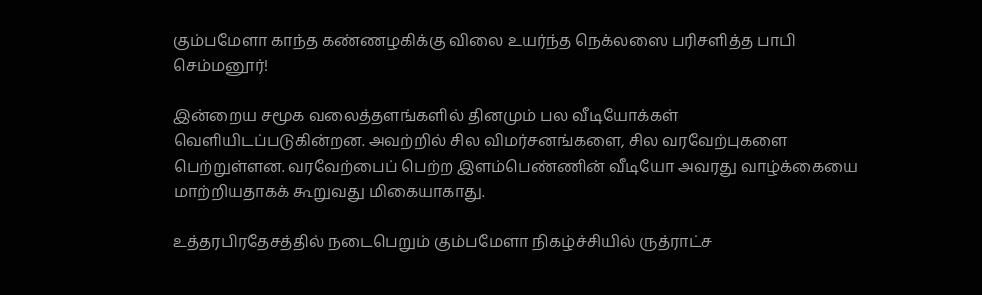கும்பமேளா காந்த கண்ணழகிக்கு விலை உயர்ந்த நெக்லஸை பரிசளித்த பாபி செம்மனூர்!

இன்றைய சமூக வலைத்தளங்களில் தினமும் பல வீடியோக்கள் வெளியிடப்படுகின்றன. அவற்றில் சில விமர்சனங்களை, சில வரவேற்புகளை பெற்றுள்ளன. வரவேற்பைப் பெற்ற இளம்பெண்ணின் வீடியோ அவரது வாழ்க்கையை மாற்றியதாகக் கூறுவது மிகையாகாது.

உத்தரபிரதேசத்தில் நடைபெறும் கும்பமேளா நிகழ்ச்சியில் ருத்ராட்ச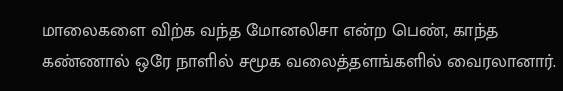மாலைகளை விற்க வந்த மோனலிசா என்ற பெண், காந்த கண்ணால் ஒரே நாளில் சமூக வலைத்தளங்களில் வைரலானார்.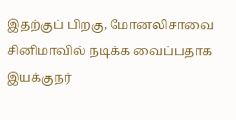இதற்குப் பிறகு, மோனலிசாவை சினிமாவில் நடிக்க வைப்பதாக இயக்குநர்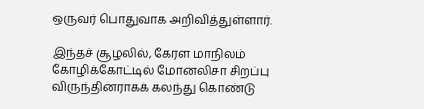ஒருவர் பொதுவாக அறிவித்துள்ளார்.

இந்தச் சூழலில், கேரள மாநிலம் கோழிக்கோட்டில் மோனலிசா சிறப்பு விருந்தினராகக் கலந்து கொண்டு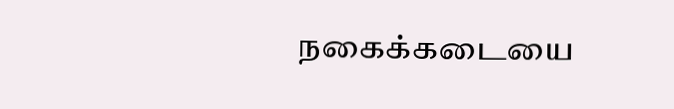நகைக்கடையை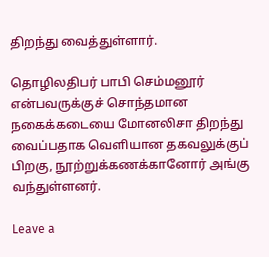திறந்து வைத்துள்ளார்.

தொழிலதிபர் பாபி செம்மனூர் என்பவருக்குச் சொந்தமான நகைக்கடையை மோனலிசா திறந்து வைப்பதாக வெளியான தகவலுக்குப் பிறகு, நூற்றுக்கணக்கானோர் அங்கு வந்துள்ளனர்.

Leave a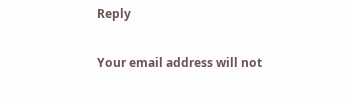Reply

Your email address will not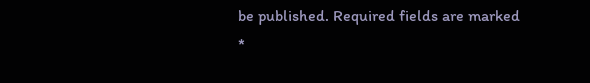be published. Required fields are marked *